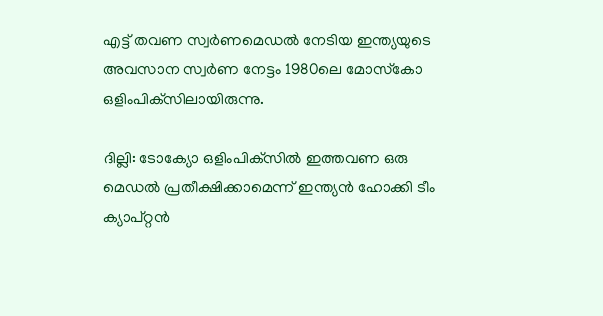എട്ട് തവണ സ്വർണമെഡൽ നേടിയ ഇന്ത്യയുടെ അവസാന സ്വർണ നേട്ടം 1980ലെ മോസ്‌കോ ഒളിംപിക്‌സിലായിരുന്നു.

ദില്ലി: ടോക്യോ ഒളിംപിക്‌സിൽ ഇത്തവണ ഒരു മെഡൽ പ്രതീക്ഷിക്കാമെന്ന് ഇന്ത്യൻ ഹോക്കി ടീം ക്യാപ്റ്റൻ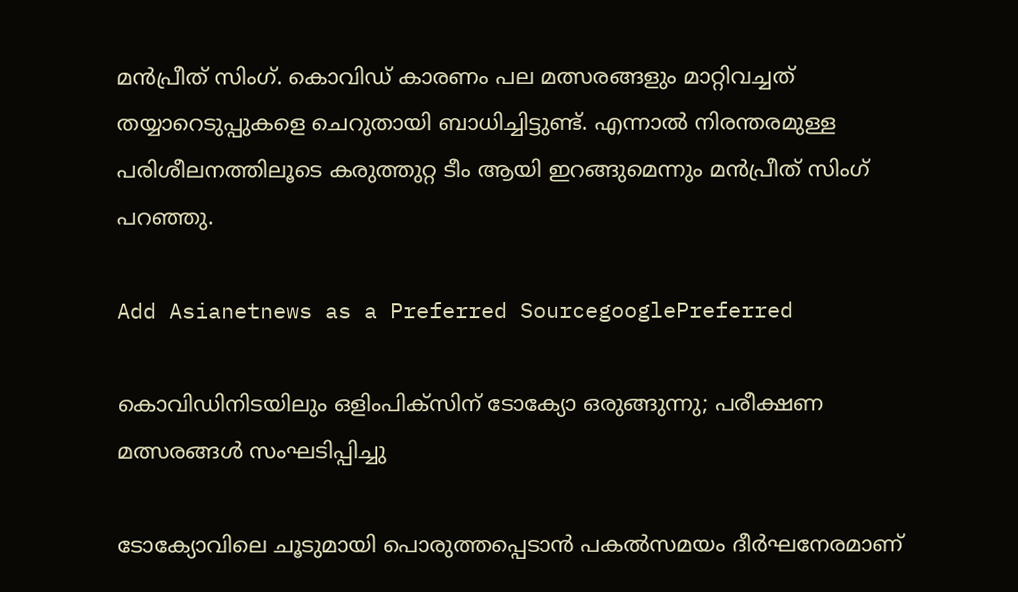മൻപ്രീത് സിംഗ്. കൊവിഡ് കാരണം പല മത്സരങ്ങളും മാറ്റിവച്ചത് തയ്യാറെടുപ്പുകളെ ചെറുതായി ബാധിച്ചിട്ടുണ്ട്. എന്നാൽ നിരന്തരമുള്ള പരിശീലനത്തിലൂടെ കരുത്തുറ്റ ടീം ആയി ഇറങ്ങുമെന്നും മൻപ്രീത് സിംഗ് പറഞ്ഞു.

Add Asianetnews as a Preferred SourcegooglePreferred

കൊവിഡിനിടയിലും ഒളിംപി‌ക്‌സിന് ടോക്യോ ഒരുങ്ങുന്നു; പരീക്ഷണ മത്സരങ്ങള്‍ സംഘടിപ്പിച്ചു

ടോക്യോവിലെ ചൂടുമായി പൊരുത്തപ്പെടാൻ പകൽസമയം ദീർഘനേരമാണ്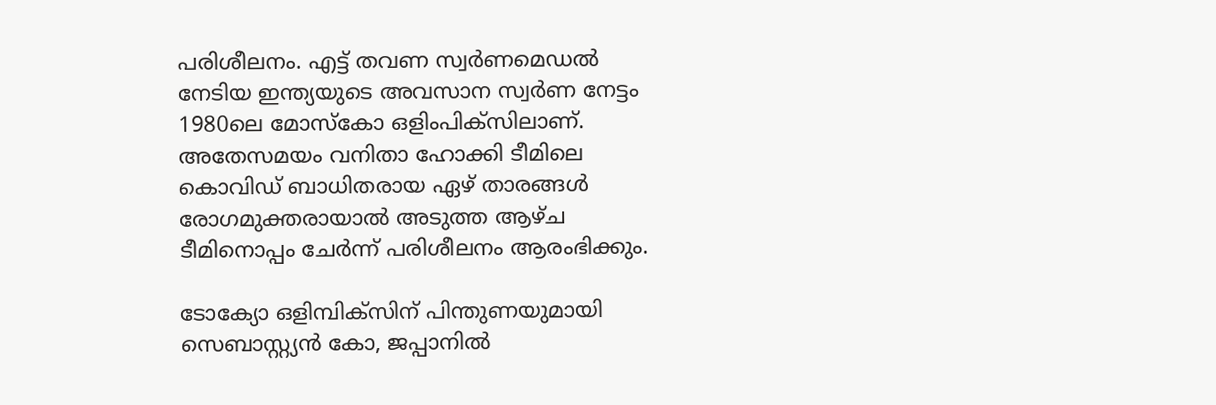പരിശീലനം. എട്ട് തവണ സ്വർണമെഡൽ നേടിയ ഇന്ത്യയുടെ അവസാന സ്വർണ നേട്ടം 1980ലെ മോസ്‌കോ ഒളിംപിക്‌സിലാണ്. അതേസമയം വനിതാ ഹോക്കി ടീമിലെ കൊവിഡ് ബാധിതരായ ഏഴ് താരങ്ങൾ രോഗമുക്തരായാൽ അടുത്ത ആഴ്‌ച ടീമിനൊപ്പം ചേർന്ന് പരിശീലനം ആരംഭിക്കും.

ടോക്യോ ഒളിമ്പിക്സിന് പിന്തുണയുമായി സെബാസ്റ്റ്യന്‍ കോ, ജപ്പാനില്‍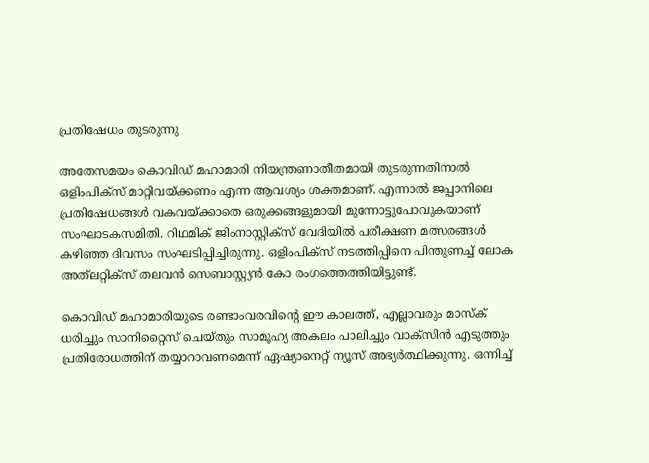പ്രതിഷേധം തുടരുന്നു

അതേസമയം കൊവിഡ് മഹാമാരി നിയന്ത്രണാതീതമായി തുടരുന്നതിനാല്‍ ഒളിംപിക്‌സ് മാറ്റിവയ്‌ക്കണം എന്ന ആവശ്യം ശക്തമാണ്. എന്നാല്‍ ജപ്പാനിലെ പ്രതിഷേധങ്ങള്‍ വകവയ്‌ക്കാതെ ഒരുക്കങ്ങളുമായി മുന്നോട്ടുപോവുകയാണ് സംഘാടകസമിതി. റിഥമിക് ജിംനാസ്റ്റിക്സ് വേദിയിൽ പരീക്ഷണ മത്സരങ്ങൾ കഴിഞ്ഞ ദിവസം സംഘടിപ്പിച്ചിരുന്നു. ഒളിംപിക്സ് നടത്തിപ്പിനെ പിന്തുണച്ച് ലോക അത്‌ലറ്റിക്‌സ് തലവൻ സെബാസ്റ്റ്യൻ കോ രംഗത്തെത്തിയിട്ടുണ്ട്.

കൊവിഡ് മഹാമാരിയുടെ രണ്ടാംവരവിന്റെ ഈ കാലത്ത്, എല്ലാവരും മാസ്‌ക് ധരിച്ചും സാനിറ്റൈസ് ചെയ്തും സാമൂഹ്യ അകലം പാലിച്ചും വാക്‌സിന്‍ എടുത്തും പ്രതിരോധത്തിന് തയ്യാറാവണമെന്ന് ഏഷ്യാനെറ്റ് ന്യൂസ് അഭ്യര്‍ത്ഥിക്കുന്നു. ഒന്നിച്ച്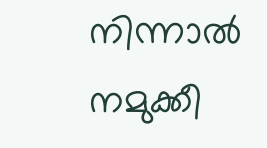നിന്നാല്‍ നമുക്കീ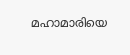മഹാമാരിയെ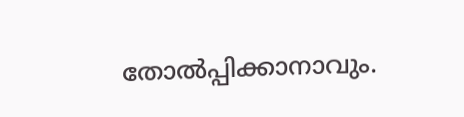തോല്‍പ്പിക്കാനാവും.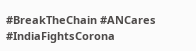#BreakTheChain #ANCares #IndiaFightsCorona